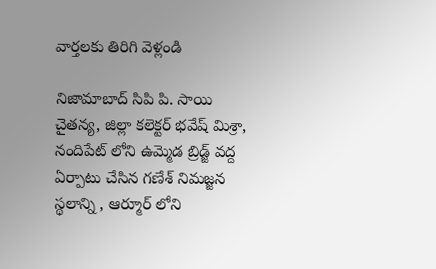వార్తలకు తిరిగి వెళ్లండి

నిజామాబాద్ సిపి పి. సాయి చైతన్య, జిల్లా కలెక్టర్ భవేష్ మిశ్రా, నందిపేట్ లోని ఉమ్మెడ బ్రిడ్జ్ వద్ద ఏర్పాటు చేసిన గణేశ్ నిమజ్జన స్థలాన్ని , ఆర్మూర్ లోని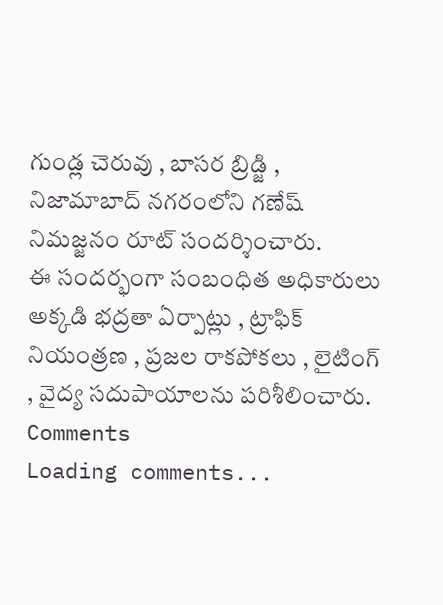గుండ్ల చెరువు , బాసర బ్రిడ్జి , నిజామాబాద్ నగరంలోని గణేష్ నిమజ్జనం రూట్ సందర్శించారు.
ఈ సందర్భంగా సంబంధిత అధికారులు అక్కడి భద్రతా ఏర్పాట్లు , ట్రాఫిక్ నియంత్రణ , ప్రజల రాకపోకలు , లైటింగ్ , వైద్య సదుపాయాలను పరిశీలించారు.
Comments
Loading comments...